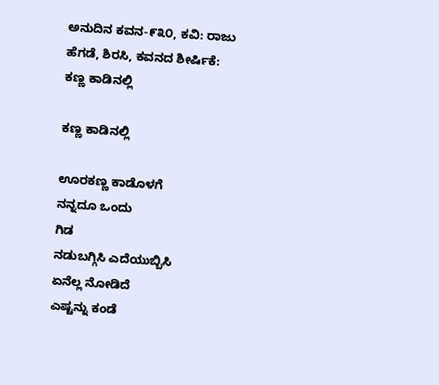ಅನುದಿನ ಕವನ-೯೩೦, ಕವಿ: ರಾಜು ಹೆಗಡೆ, ಶಿರಸಿ, ಕವನದ ಶೀರ್ಷಿಕೆ: ಕಣ್ಣ ಕಾಡಿನಲ್ಲಿ

ಕಣ್ಣ ಕಾಡಿನಲ್ಲಿ

ಊರಕಣ್ಣ ಕಾಡೊಳಗೆ
ನನ್ನದೂ ಒಂದು
ಗಿಡ
ನಡುಬಗ್ಗಿಸಿ ಎದೆಯುಬ್ಬಿಸಿ
ಏನೆಲ್ಲ ನೋಡಿದೆ
ಎಷ್ಟನ್ನು ಕಂಡೆ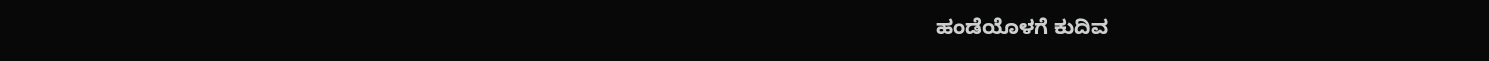ಹಂಡೆಯೊಳಗೆ ಕುದಿವ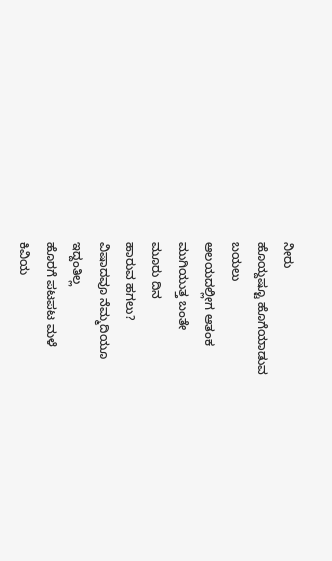ನೀರು
ಹೊಯ್ದಷ್ಟೂ ಹೊಗೆಯಾಡುವ
ಬಯಲು
ಆಲಯದಲ್ಲೀಗ ಆತಂಕ
ಮುಗಿಯುತ್ತ ಬಂತೇ
ಮೂರು ದಿನ
ಹಾರುವ ಹಗಲು?
ವಿಷಾದವೂ ನೆಮ್ಮದಿಯೂ
ಇದ್ದಂತಿಲ್ಲ
ಹೊರಗೆ ಪಟಪಟ ಮಳೆ
ಕಿವಿಯ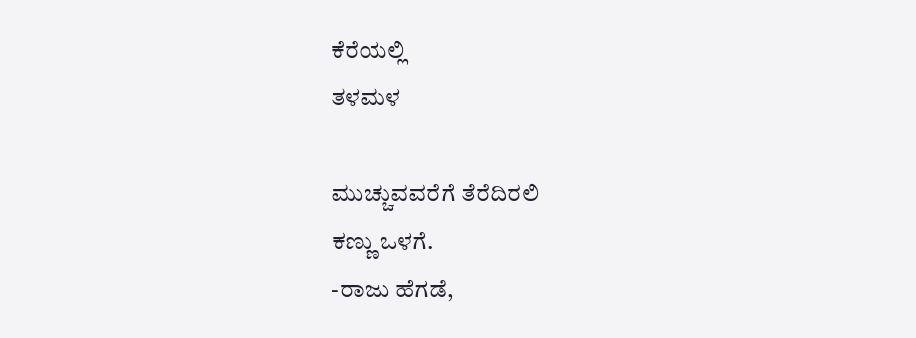ಕೆರೆಯಲ್ಲಿ
ತಳಮಳ

ಮುಚ್ಚುವವರೆಗೆ ತೆರೆದಿರಲಿ
ಕಣ್ಣು ಒಳಗೆ.
-ರಾಜು ಹೆಗಡೆ,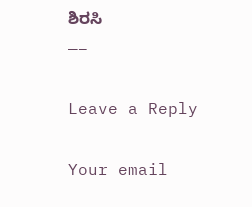ಶಿರಸಿ
—–

Leave a Reply

Your email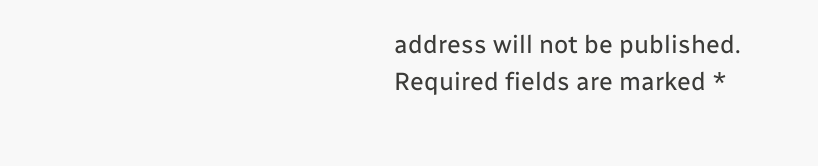address will not be published. Required fields are marked *